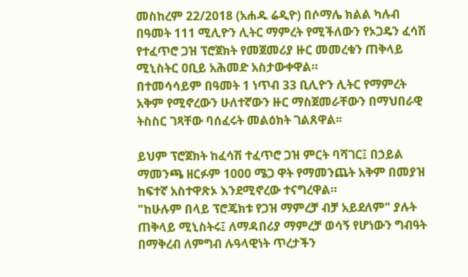መስከረም 22/2018 (አሐዱ ሬዲዮ) በሶማሌ ክልል ካሉብ በዓመት 111 ሚሊዮን ሊትር ማምረት የሚችለውን የኦጋዴን ፈሳሽ የተፈጥሮ ጋዝ ፕሮጀክት የመጀመሪያ ዙር መመረቁን ጠቅላይ ሚኒስትር ዐቢይ አሕመድ አስታውቀዋል።
በተመሳሳይም በዓመት 1 ነጥብ 33 ቢሊዮን ሊትር የማምረት አቅም የሚኖረውን ሁለተኛውን ዙር ማስጀመራቸውን በማህበራዊ ትስስር ገጻቸው ባሰፈሩት መልዕክት ገልጸዋል፡፡

ይህም ፕሮጀክት ከፈሳሽ ተፈጥሮ ጋዝ ምርት ባሻገር፤ በኃይል ማመንጫ ዘርፉም 1000 ሜጋ ዋት የማመንጨት አቅም በመያዝ ከፍተኛ አስተዋጽኦ እንደሚኖረው ተናግረዋል።
"ከሁሉም በላይ ፕሮጄክቱ የጋዝ ማምረቻ ብቻ አይደለም" ያሉት ጠቅላይ ሚኒስትሩ፤ ለማዳበሪያ ማምረቻ ወሳኝ የሆነውን ግብዓት በማቅረብ ለምግብ ሉዓላዊነት ጥረታችን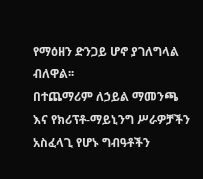የማዕዘን ድንጋይ ሆኖ ያገለግላል ብለዋል፡፡
በተጨማሪም ለኃይል ማመንጫ እና የክሪፕቶ-ማይኒንግ ሥራዎቻችን አስፈላጊ የሆኑ ግብዓቶችን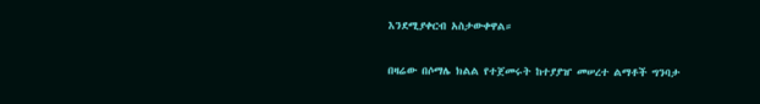እንደሚያቀርብ አስታውቀዋል።

በዛሬው በሶማሌ ክልል የተጀመሩት ከተያያዠ መሠረተ ልማቶች ግንባታ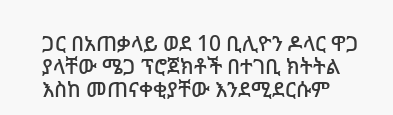ጋር በአጠቃላይ ወደ 10 ቢሊዮን ዶላር ዋጋ ያላቸው ሜጋ ፕሮጀክቶች በተገቢ ክትትል እስከ መጠናቀቂያቸው እንደሚደርሱም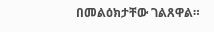በመልዕክታቸው ገልጸዋል።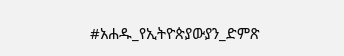#አሐዱ_የኢትዮጵያውያን_ድምጽ